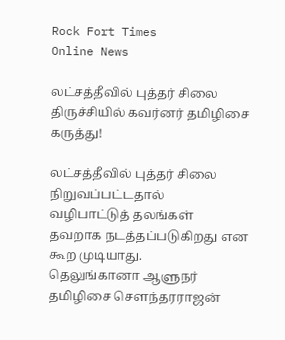Rock Fort Times
Online News

லட்சத்தீவில் புத்தர் சிலை திருச்சியில் கவர்னர் தமிழிசை கருத்து!

லட்சத்தீவில் புத்தர் சிலை நிறுவப்பட்டதால்
வழிபாட்டுத் தலங்கள் தவறாக நடத்தப்படுகிறது என கூற முடியாது.
தெலுங்கானா ஆளுநர் தமிழிசை சௌந்தரராஜன்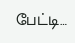பேட்டி…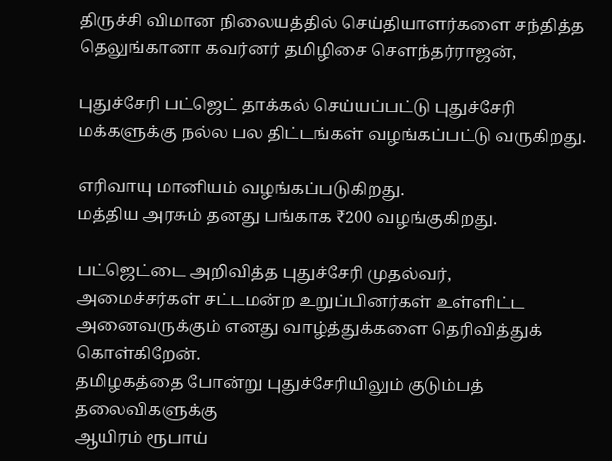திருச்சி விமான நிலையத்தில் செய்தியாளர்களை சந்தித்த தெலுங்கானா கவர்னர் தமிழிசை சௌந்தர்ராஜன்,

புதுச்சேரி பட்ஜெட் தாக்கல் செய்யப்பட்டு புதுச்சேரி மக்களுக்கு நல்ல பல திட்டங்கள் வழங்கப்பட்டு வருகிறது.

எரிவாயு மானியம் வழங்கப்படுகிறது.
மத்திய அரசும் தனது பங்காக ₹200 வழங்குகிறது.

பட்ஜெட்டை அறிவித்த புதுச்சேரி முதல்வர்,
அமைச்சர்கள் சட்டமன்ற உறுப்பினர்கள் உள்ளிட்ட அனைவருக்கும் எனது வாழ்த்துக்களை தெரிவித்துக் கொள்கிறேன்.
தமிழகத்தை போன்று புதுச்சேரியிலும் குடும்பத் தலைவிகளுக்கு
ஆயிரம் ரூபாய்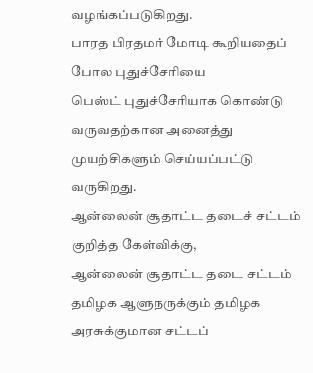வழங்கப்படுகிறது.
பாரத பிரதமர் மோடி கூறியதைப் போல புதுச்சேரியை
பெஸ்ட் புதுச்சேரியாக கொண்டு வருவதற்கான அனைத்து
முயற்சிகளும் செய்யப்பட்டு வருகிறது.
ஆன்லைன் சூதாட்ட தடைச் சட்டம் குறித்த கேள்விக்கு,
ஆன்லைன் சூதாட்ட தடை சட்டம்
தமிழக ஆளுநருக்கும் தமிழக அரசுக்குமான சட்டப்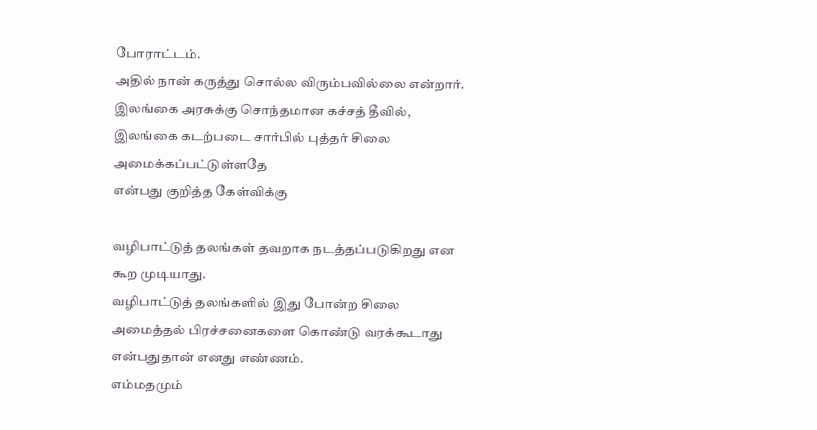போராட்டம்.
அதில் நான் கருத்து சொல்ல விரும்பவில்லை என்றார்.
இலங்கை அரசுக்கு சொந்தமான கச்சத் தீவில்,
இலங்கை கடற்படை சார்பில் புத்தர் சிலை அமைக்கப்பட்டுள்ளதே
என்பது குறித்த கேள்விக்கு

வழிபாட்டுத் தலங்கள் தவறாக நடத்தப்படுகிறது என கூற முடியாது.
வழிபாட்டுத் தலங்களில் இது போன்ற சிலை அமைத்தல் பிரச்சனைகளை கொண்டு வரக்கூடாது என்பதுதான் எனது எண்ணம்.
எம்மதமும்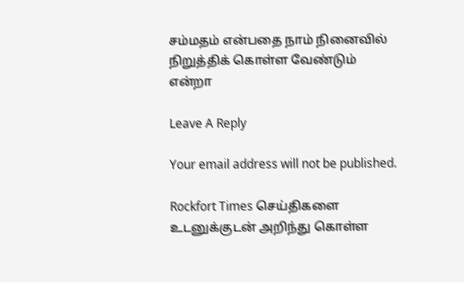சம்மதம் என்பதை நாம் நினைவில் நிறுத்திக் கொள்ள வேண்டும் என்றா

Leave A Reply

Your email address will not be published.

Rockfort Times செய்திகளை உடனுக்குடன் அறிந்து கொள்ள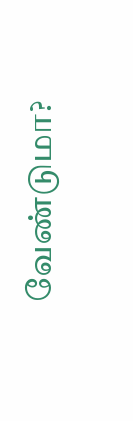வேண்டுமா?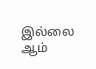இல்லை ஆம்